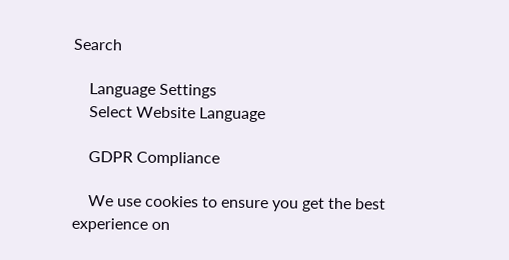Search

    Language Settings
    Select Website Language

    GDPR Compliance

    We use cookies to ensure you get the best experience on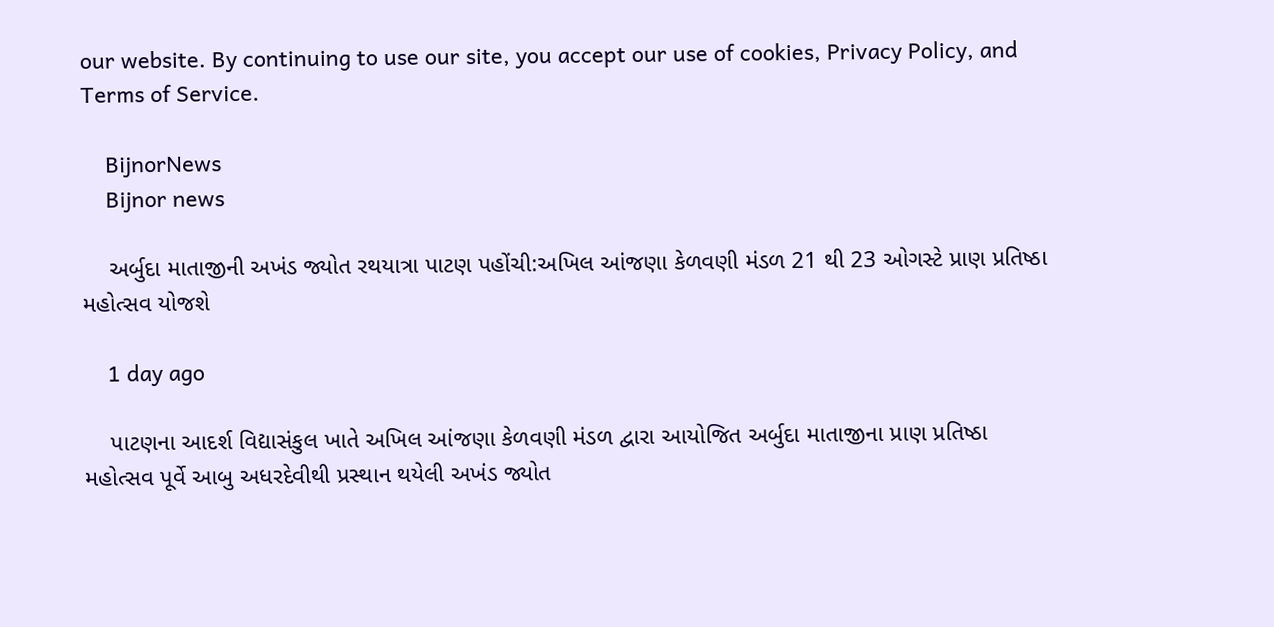our website. By continuing to use our site, you accept our use of cookies, Privacy Policy, and Terms of Service.

    BijnorNews
    Bijnor news

    અર્બુદા માતાજીની અખંડ જ્યોત રથયાત્રા પાટણ પહોંચી:અખિલ આંજણા કેળવણી મંડળ 21 થી 23 ઓગસ્ટે પ્રાણ પ્રતિષ્ઠા મહોત્સવ યોજશે

    1 day ago

    પાટણના આદર્શ વિદ્યાસંકુલ ખાતે અખિલ આંજણા કેળવણી મંડળ દ્વારા આયોજિત અર્બુદા માતાજીના પ્રાણ પ્રતિષ્ઠા મહોત્સવ પૂર્વે આબુ અધરદેવીથી પ્રસ્થાન થયેલી અખંડ જ્યોત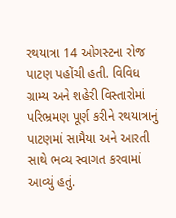રથયાત્રા 14 ઓગસ્ટના રોજ પાટણ પહોંચી હતી. વિવિધ ગ્રામ્ય અને શહેરી વિસ્તારોમાં પરિભ્રમણ પૂર્ણ કરીને રથયાત્રાનું પાટણમાં સામૈયા અને આરતી સાથે ભવ્ય સ્વાગત કરવામાં આવ્યું હતું.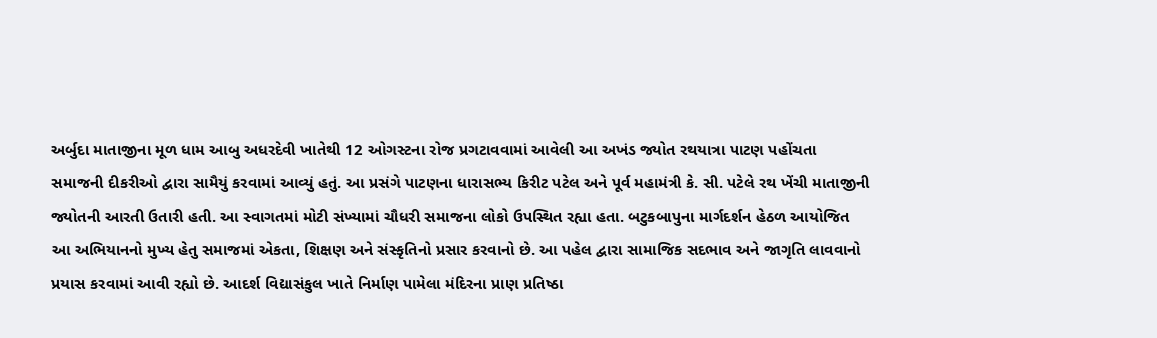અર્બુદા માતાજીના મૂળ ધામ આબુ અધરદેવી ખાતેથી 12 ઓગસ્ટના રોજ પ્રગટાવવામાં આવેલી આ અખંડ જ્યોત રથયાત્રા પાટણ પહોંચતા સમાજની દીકરીઓ દ્વારા સામૈયું કરવામાં આવ્યું હતું. આ પ્રસંગે પાટણના ધારાસભ્ય કિરીટ પટેલ અને પૂર્વ મહામંત્રી કે. સી. પટેલે રથ ખેંચી માતાજીની જ્યોતની આરતી ઉતારી હતી. આ સ્વાગતમાં મોટી સંખ્યામાં ચૌધરી સમાજના લોકો ઉપસ્થિત રહ્યા હતા. બટુકબાપુના માર્ગદર્શન હેઠળ આયોજિત આ અભિયાનનો મુખ્ય હેતુ સમાજમાં એકતા, શિક્ષણ અને સંસ્કૃતિનો પ્રસાર કરવાનો છે. આ પહેલ દ્વારા સામાજિક સદભાવ અને જાગૃતિ લાવવાનો પ્રયાસ કરવામાં આવી રહ્યો છે. આદર્શ વિદ્યાસંકુલ ખાતે નિર્માણ પામેલા મંદિરના પ્રાણ પ્રતિષ્ઠા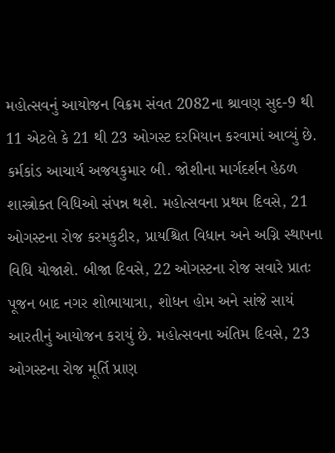મહોત્સવનું આયોજન વિક્રમ સંવત 2082ના શ્રાવણ સુદ-9 થી 11 એટલે કે 21 થી 23 ઓગસ્ટ દરમિયાન કરવામાં આવ્યું છે. કર્મકાંડ આચાર્ય અજયકુમાર બી. જોશીના માર્ગદર્શન હેઠળ શાસ્ત્રોક્ત વિધિઓ સંપન્ન થશે. મહોત્સવના પ્રથમ દિવસે, 21 ઓગસ્ટના રોજ કરમકુટીર, પ્રાયશ્ચિત વિધાન અને અગ્નિ સ્થાપના વિધિ યોજાશે. બીજા દિવસે, 22 ઓગસ્ટના રોજ સવારે પ્રાતઃ પૂજન બાદ નગર શોભાયાત્રા, શોધન હોમ અને સાંજે સાયં આરતીનું આયોજન કરાયું છે. મહોત્સવના અંતિમ દિવસે, 23 ઓગસ્ટના રોજ મૂર્તિ પ્રાણ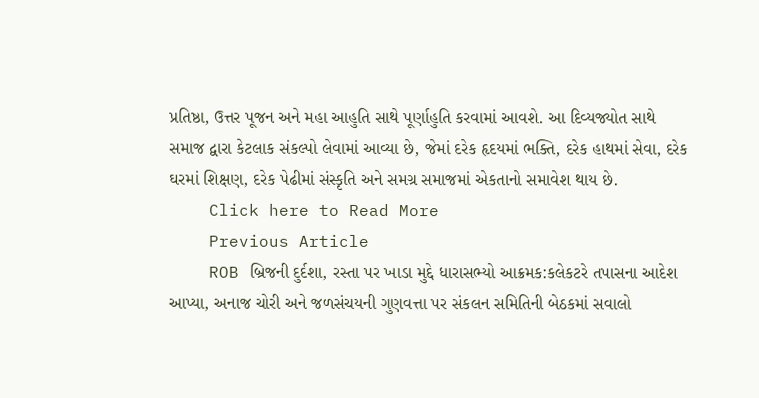પ્રતિષ્ઠા, ઉત્તર પૂજન અને મહા આહુતિ સાથે પૂર્ણાહુતિ કરવામાં આવશે. આ દિવ્યજ્યોત સાથે સમાજ દ્વારા કેટલાક સંકલ્પો લેવામાં આવ્યા છે, જેમાં દરેક હૃદયમાં ભક્તિ, દરેક હાથમાં સેવા, દરેક ઘરમાં શિક્ષણ, દરેક પેઢીમાં સંસ્કૃતિ અને સમગ્ર સમાજમાં એકતાનો સમાવેશ થાય છે.
    Click here to Read More
    Previous Article
    ROB બ્રિજની દુર્દશા, રસ્તા પર ખાડા મુદ્દે ધારાસભ્યો આક્રમક:કલેકટરે તપાસના આદેશ આપ્યા, અનાજ ચોરી અને જળસંચયની ગુણવત્તા પર સંકલન સમિતિની બેઠકમાં સવાલો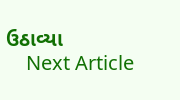ઉઠાવ્યા
    Next Article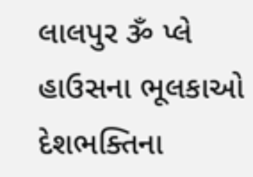લાલપુર ૐ પ્લે હાઉસના ભૂલકાઓ દેશભક્તિના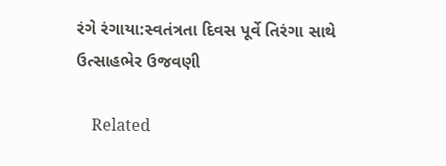રંગે રંગાયા:સ્વતંત્રતા દિવસ પૂર્વે તિરંગા સાથે ઉત્સાહભેર ઉજવણી

    Related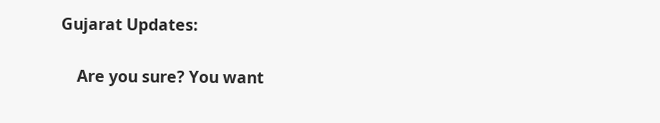Gujarat Updates:

    Are you sure? You want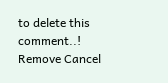to delete this comment..! Remove Cancel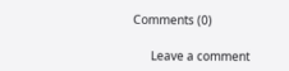Comments (0)

      Leave a comment